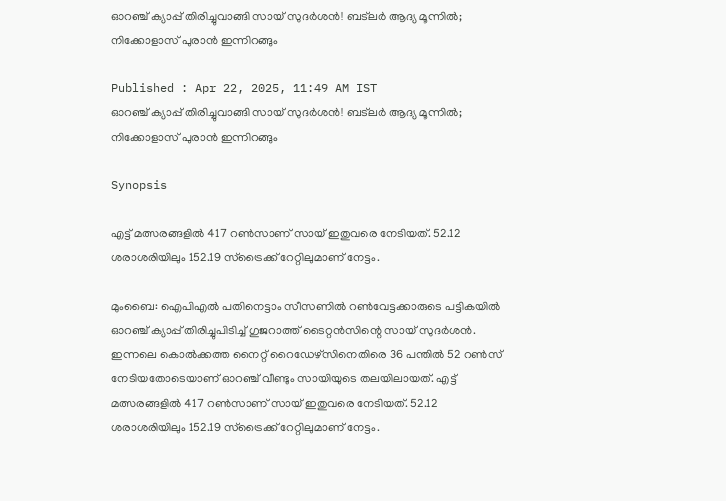ഓറഞ്ച് ക്യാപ്പ് തിരിച്ചുവാങ്ങി സായ് സുദര്‍ശന്‍! ബട്‌ലര്‍ ആദ്യ മൂന്നില്‍; നിക്കോളാസ് പുരാന്‍ ഇന്നിറങ്ങും

Published : Apr 22, 2025, 11:49 AM IST
ഓറഞ്ച് ക്യാപ്പ് തിരിച്ചുവാങ്ങി സായ് സുദര്‍ശന്‍! ബട്‌ലര്‍ ആദ്യ മൂന്നില്‍; നിക്കോളാസ് പുരാന്‍ ഇന്നിറങ്ങും

Synopsis

എട്ട് മത്സരങ്ങളില്‍ 417 റണ്‍സാണ് സായ് ഇതുവരെ നേടിയത്. 52.12 ശരാശരിയിലും 152.19 സ്‌ട്രൈക്ക് റേറ്റിലുമാണ് നേട്ടം.

മുംബൈ: ഐപിഎല്‍ പതിനെട്ടാം സീസണില്‍ റണ്‍വേട്ടക്കാരുടെ പട്ടികയില്‍ ഓറഞ്ച് ക്യാപ്പ് തിരിച്ചുപിടിച്ച് ഗുജറാത്ത് ടൈറ്റന്‍സിന്റെ സായ് സുദര്‍ശന്‍. ഇന്നലെ കൊല്‍ക്കത്ത നൈറ്റ് റൈഡേഴ്‌സിനെതിരെ 36 പന്തില്‍ 52 റണ്‍സ് നേടിയതോടെയാണ് ഓറഞ്ച് വീണ്ടും സായിയുടെ തലയിലായത്. എട്ട് മത്സരങ്ങളില്‍ 417 റണ്‍സാണ് സായ് ഇതുവരെ നേടിയത്. 52.12 ശരാശരിയിലും 152.19 സ്‌ട്രൈക്ക് റേറ്റിലുമാണ് നേട്ടം.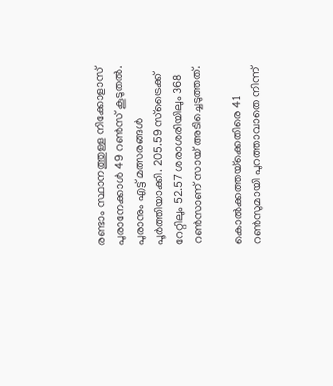രണ്ടാം സ്ഥാനത്തുള്ള നിക്കോളാസ് പുരാനേക്കാള്‍ 49 റണ്‍സ് കൂടുതല്‍. പുരാനും എട്ട് മത്സരങ്ങള്‍ പൂര്‍ത്തിയാക്കി. 205.59 സ്‌ട്രൈക്ക് റേറ്റിലും 52.57 ശരാശരിയിലും 368 റണ്‍സാണ് സായ് അടിച്ചെടുത്തത്.

കൊല്‍ക്കത്തയ്‌ക്കെതിരെ 41 റണ്‍സുമായി പുറത്താവാതെ നിന്ന്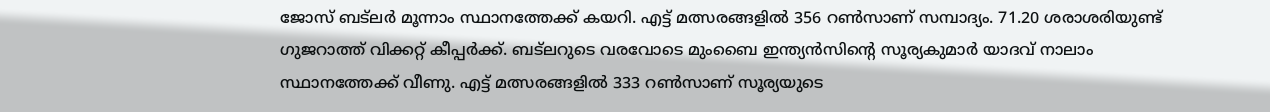ജോസ് ബട്‌ലര്‍ മൂന്നാം സ്ഥാനത്തേക്ക് കയറി. എട്ട് മത്സരങ്ങളില്‍ 356 റണ്‍സാണ് സമ്പാദ്യം. 71.20 ശരാശരിയുണ്ട് ഗുജറാത്ത് വിക്കറ്റ് കീപ്പര്‍ക്ക്. ബട്‌ലറുടെ വരവോടെ മുംബൈ ഇന്ത്യന്‍സിന്റെ സൂര്യകുമാര്‍ യാദവ് നാലാം സ്ഥാനത്തേക്ക് വീണു. എട്ട് മത്സരങ്ങളില്‍ 333 റണ്‍സാണ് സൂര്യയുടെ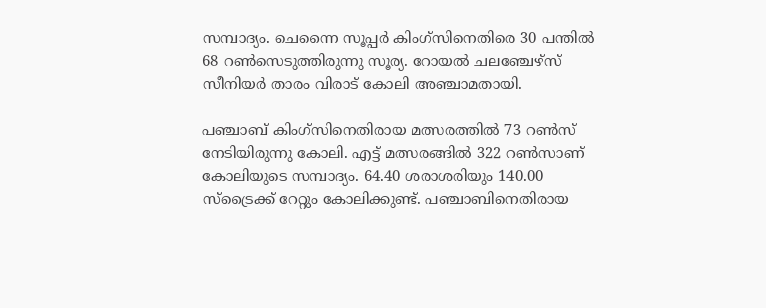സമ്പാദ്യം. ചെന്നൈ സൂപ്പര്‍ കിംഗ്സിനെതിരെ 30 പന്തില്‍ 68 റണ്‍സെടുത്തിരുന്നു സൂര്യ. റോയല്‍ ചലഞ്ചേഴ്സ് സീനിയര്‍ താരം വിരാട് കോലി അഞ്ചാമതായി.

പഞ്ചാബ് കിംഗ്സിനെതിരായ മത്സരത്തില്‍ 73 റണ്‍സ് നേടിയിരുന്നു കോലി. എട്ട് മത്സരങ്ങില്‍ 322 റണ്‍സാണ് കോലിയുടെ സമ്പാദ്യം. 64.40 ശരാശരിയും 140.00 സ്ട്രൈക്ക് റേറ്റും കോലിക്കുണ്ട്. പഞ്ചാബിനെതിരായ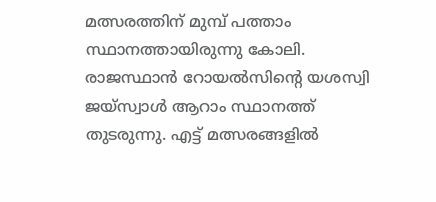മത്സരത്തിന് മുമ്പ് പത്താം സ്ഥാനത്തായിരുന്നു കോലി. രാജസ്ഥാന്‍ റോയല്‍സിന്റെ യശസ്വി ജയ്‌സ്വാള്‍ ആറാം സ്ഥാനത്ത് തുടരുന്നു. എട്ട് മത്സരങ്ങളില്‍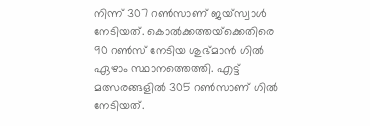നിന്ന് 307 റണ്‍സാണ് ജയ്‌സ്വാള്‍ നേടിയത്. കൊല്‍ക്കത്തയ്‌ക്കെതിരെ 90 റണ്‍സ് നേടിയ ശുഭ്മാന്‍ ഗില്‍ ഏഴാം സ്ഥാനത്തെത്തി. എട്ട് മത്സരങ്ങളില്‍ 305 റണ്‍സാണ് ഗില്‍ നേടിയത്.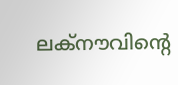ലക്‌നൗവിന്റെ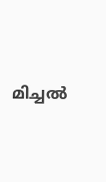മിച്ചല്‍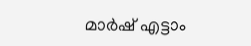മാര്‍ഷ് എട്ടാം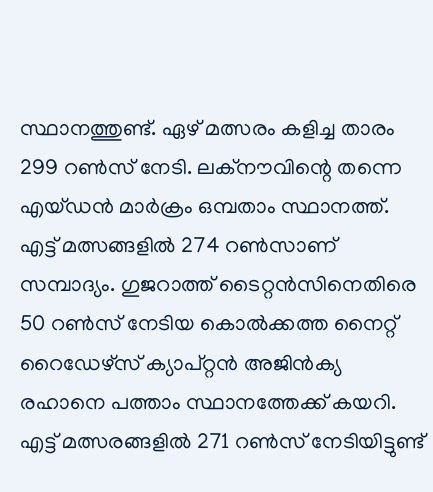സ്ഥാനത്തുണ്ട്. ഏഴ് മത്സരം കളിച്ച താരം 299 റണ്‍സ് നേടി. ലക്‌നൗവിന്റെ തന്നെ എയ്ഡന്‍ മാര്‍ക്രം ഒമ്പതാം സ്ഥാനത്ത്. എട്ട് മത്സങ്ങളില്‍ 274 റണ്‍സാണ് സമ്പാദ്യം. ഗുജറാത്ത് ടൈറ്റന്‍സിനെതിരെ 50 റണ്‍സ് നേടിയ കൊല്‍ക്കത്ത നൈറ്റ് റൈഡേഴ്‌സ് ക്യാപ്റ്റന്‍ അജിന്‍ക്യ രഹാനെ പത്താം സ്ഥാനത്തേക്ക് കയറി. എട്ട് മത്സരങ്ങളില്‍ 271 റണ്‍സ് നേടിയിട്ടുണ്ട്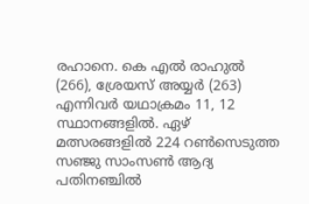രഹാനെ. കെ എല്‍ രാഹുല്‍ (266), ശ്രേയസ് അയ്യര്‍ (263) എന്നിവര്‍ യഥാക്രമം 11, 12 സ്ഥാനങ്ങളില്‍. ഏഴ് മത്സരങ്ങളില്‍ 224 റണ്‍സെടുത്ത സഞ്ജു സാംസണ്‍ ആദ്യ പതിനഞ്ചില്‍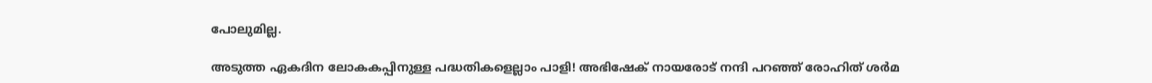പോലുമില്ല.

അടുത്ത ഏകദിന ലോകകപ്പിനുള്ള പദ്ധതികളെല്ലാം പാളി! അഭിഷേക് നായരോട് നന്ദി പറഞ്ഞ് രോഹിത് ശര്‍മ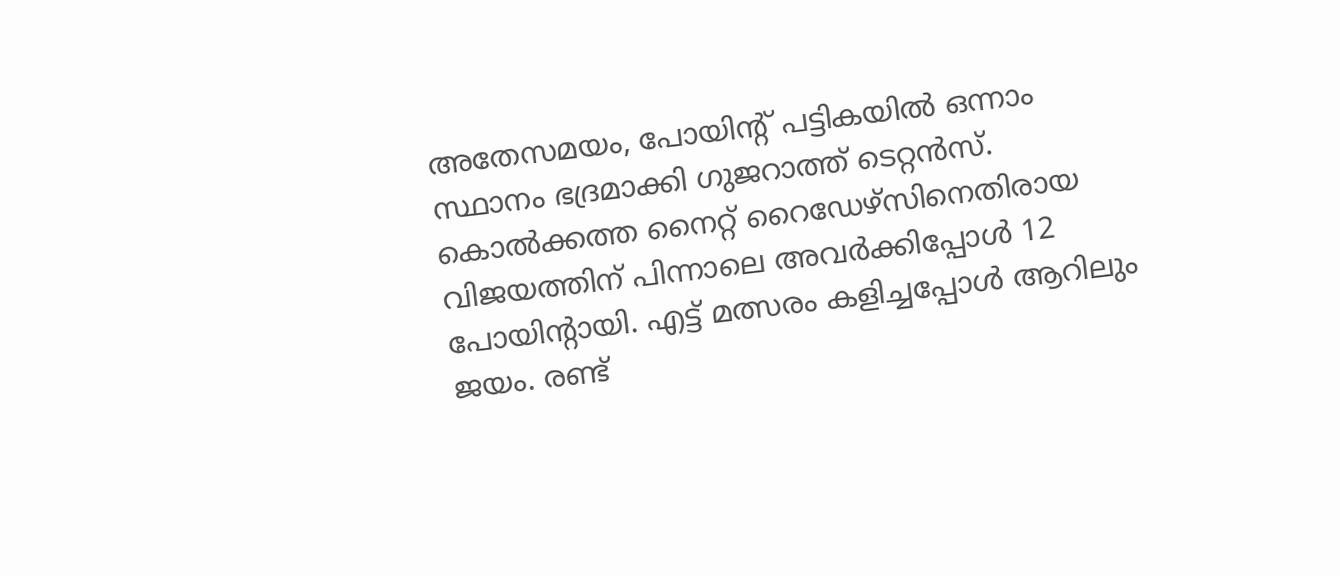അതേസമയം, പോയിന്റ് പട്ടികയില്‍ ഒന്നാം സ്ഥാനം ഭദ്രമാക്കി ഗുജറാത്ത് ടെറ്റന്‍സ്. കൊല്‍ക്കത്ത നൈറ്റ് റൈഡേഴ്‌സിനെതിരായ വിജയത്തിന് പിന്നാലെ അവര്‍ക്കിപ്പോള്‍ 12 പോയിന്റായി. എട്ട് മത്സരം കളിച്ചപ്പോള്‍ ആറിലും ജയം. രണ്ട്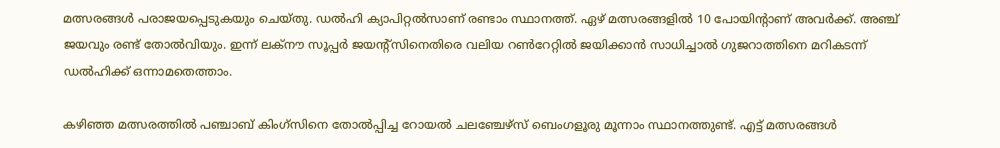മത്സരങ്ങള്‍ പരാജയപ്പെടുകയും ചെയ്തു. ഡല്‍ഹി ക്യാപിറ്റല്‍സാണ് രണ്ടാം സ്ഥാനത്ത്. ഏഴ് മത്സരങ്ങളില്‍ 10 പോയിന്റാണ് അവര്‍ക്ക്. അഞ്ച് ജയവും രണ്ട് തോല്‍വിയും. ഇന്ന് ലക്‌നൗ സൂപ്പര്‍ ജയന്റ്‌സിനെതിരെ വലിയ റണ്‍റേറ്റില്‍ ജയിക്കാന്‍ സാധിച്ചാല്‍ ഗുജറാത്തിനെ മറികടന്ന് ഡല്‍ഹിക്ക് ഒന്നാമതെത്താം.

കഴിഞ്ഞ മത്സരത്തില്‍ പഞ്ചാബ് കിംഗ്‌സിനെ തോല്‍പ്പിച്ച റോയല്‍ ചലഞ്ചേഴ്‌സ് ബെംഗളൂരു മൂന്നാം സ്ഥാനത്തുണ്ട്. എട്ട് മത്സരങ്ങള്‍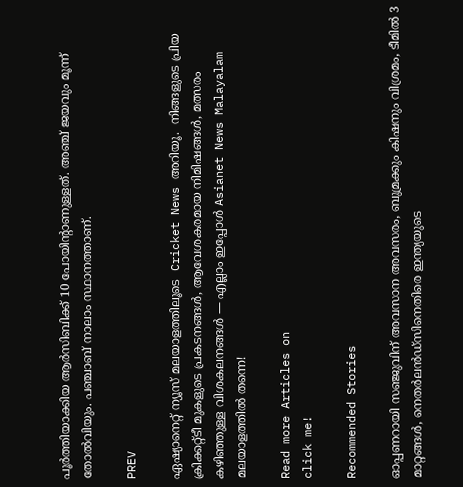പൂര്‍ത്തിയാക്കിയ ആര്‍സിബിക്ക് 10 പോയിന്റാണുള്ളത്. അഞ്ച് ജയവും മൂന്ന് തോല്‍വിയും. പഞ്ചാബ് നാലാം സ്ഥാനത്താണ്.

PREV

ഏഷ്യാനെറ്റ് ന്യൂസ് മലയാളത്തിലൂടെ  Cricket News അറിയൂ.  നിങ്ങളുടെ പ്രിയ ക്രിക്കറ്റ്ടീ മുകളുടെ പ്രകടനങ്ങൾ, ആവേശകരമായ നിമിഷങ്ങൾ, മത്സരം കഴിഞ്ഞുള്ള വിശകലനങ്ങൾ — എല്ലാം ഇപ്പോൾ Asianet News Malayalam മലയാളത്തിൽ തന്നെ!

Read more Articles on
click me!

Recommended Stories

ഓപ്പണറായി സഞ്ജുവിന് അവസാന അവസരം, ബുമ്രക്കും കിഷനും വിശ്രമം, ടീമില്‍ 3 മാറ്റങ്ങൾ, നെതര്‍ലന്‍ഡ്സിനെതിരെ ഇന്ത്യയുടെ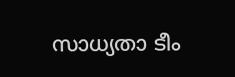സാധ്യതാ ടീം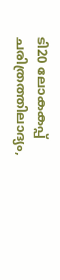ടി20 ലോകകപ്പ് ചരിത്രത്തിലാദ്യം,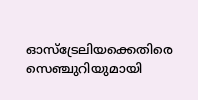ഓസ്ട്രേലിയക്കെതിരെ സെഞ്ചുറിയുമായി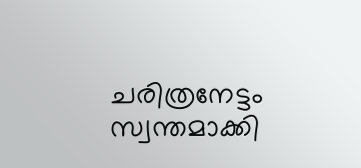ചരിത്രനേട്ടം സ്വന്തമാക്കി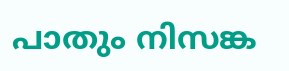പാതും നിസങ്ക